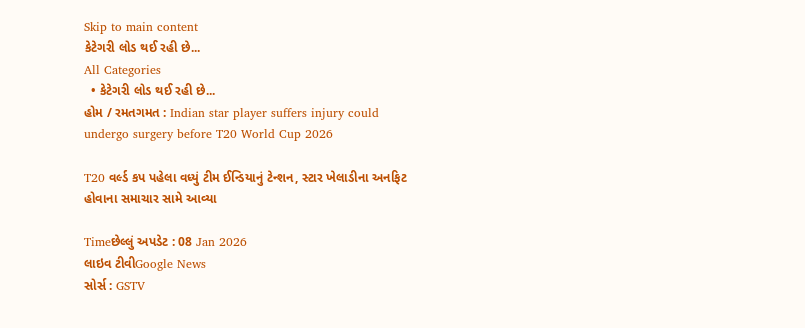Skip to main content
કેટેગરી લોડ થઈ રહી છે...
All Categories
  • કેટેગરી લોડ થઈ રહી છે...
હોમ / રમતગમત : Indian star player suffers injury could undergo surgery before T20 World Cup 2026

T20 વર્લ્ડ કપ પહેલા વધ્યું ટીમ ઈન્ડિયાનું ટેન્શન, સ્ટાર ખેલાડીના અનફિટ હોવાના સમાચાર સામે આવ્યા

Timeછેલ્લું અપડેટ : 08 Jan 2026
લાઇવ ટીવીGoogle News
સોર્સ : GSTV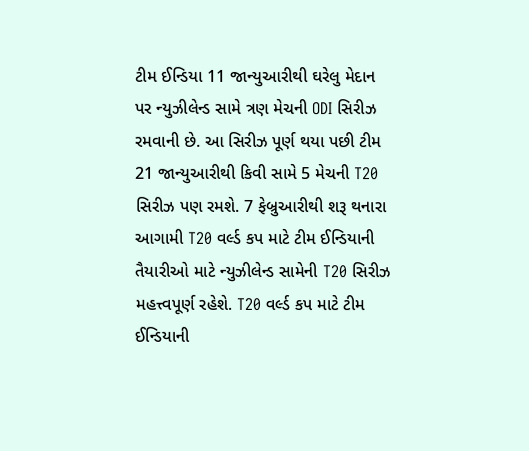ટીમ ઈન્ડિયા 11 જાન્યુઆરીથી ઘરેલુ મેદાન પર ન્યુઝીલેન્ડ સામે ત્રણ મેચની ODI સિરીઝ રમવાની છે. આ સિરીઝ પૂર્ણ થયા પછી ટીમ 21 જાન્યુઆરીથી કિવી સામે 5 મેચની T20 સિરીઝ પણ રમશે. 7 ફેબ્રુઆરીથી શરૂ થનારા આગામી T20 વર્લ્ડ કપ માટે ટીમ ઈન્ડિયાની તૈયારીઓ માટે ન્યુઝીલેન્ડ સામેની T20 સિરીઝ મહત્ત્વપૂર્ણ રહેશે. T20 વર્લ્ડ કપ માટે ટીમ ઈન્ડિયાની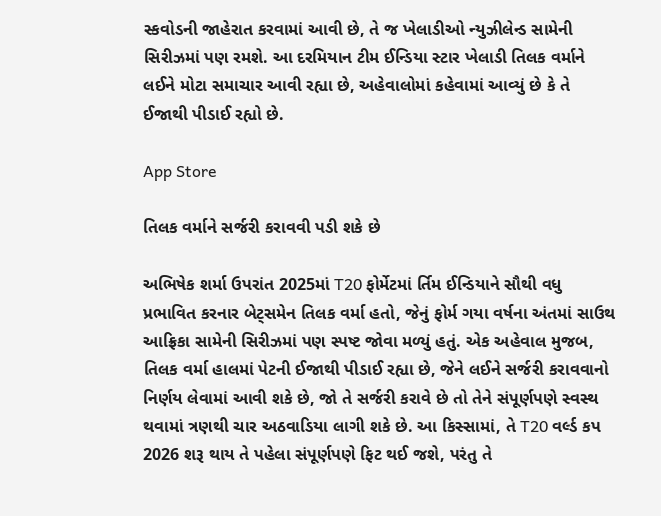સ્કવોડની જાહેરાત કરવામાં આવી છે, તે જ ખેલાડીઓ ન્યુઝીલેન્ડ સામેની સિરીઝમાં પણ રમશે. આ દરમિયાન ટીમ ઈન્ડિયા સ્ટાર ખેલાડી તિલક વર્માને લઈને મોટા સમાચાર આવી રહ્યા છે, અહેવાલોમાં કહેવામાં આવ્યું છે કે તે ઈજાથી પીડાઈ રહ્યો છે.

App Store

તિલક વર્માને સર્જરી કરાવવી પડી શકે છે

અભિષેક શર્મા ઉપરાંત 2025માં T20 ફોર્મેટમાં ર્તિમ ઈન્ડિયાને સૌથી વધુ પ્રભાવિત કરનાર બેટ્સમેન તિલક વર્મા હતો, જેનું ફોર્મ ગયા વર્ષના અંતમાં સાઉથ આફ્રિકા સામેની સિરીઝમાં પણ સ્પષ્ટ જોવા મળ્યું હતું. એક અહેવાલ મુજબ, તિલક વર્મા હાલમાં પેટની ઈજાથી પીડાઈ રહ્યા છે, જેને લઈને સર્જરી કરાવવાનો નિર્ણય લેવામાં આવી શકે છે, જો તે સર્જરી કરાવે છે તો તેને સંપૂર્ણપણે સ્વસ્થ થવામાં ત્રણથી ચાર અઠવાડિયા લાગી શકે છે. આ કિસ્સામાં, તે T20 વર્લ્ડ કપ 2026 શરૂ થાય તે પહેલા સંપૂર્ણપણે ફિટ થઈ જશે, પરંતુ તે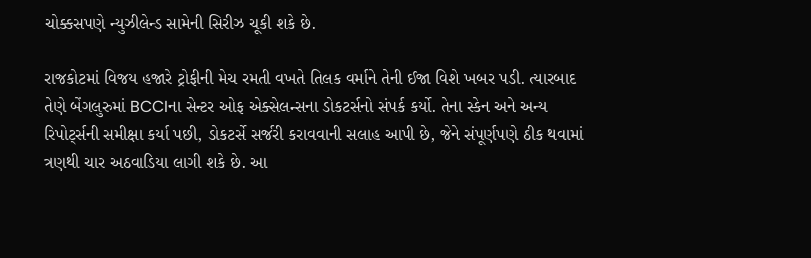ચોક્કસપણે ન્યુઝીલેન્ડ સામેની સિરીઝ ચૂકી શકે છે.

રાજકોટમાં વિજય હજારે ટ્રોફીની મેચ રમતી વખતે તિલક વર્માને તેની ઈજા વિશે ખબર પડી. ત્યારબાદ તેણે બેંગલુરુમાં BCCIના સેન્ટર ઓફ એક્સેલન્સના ડોકટર્સનો સંપર્ક કર્યો. તેના સ્કેન અને અન્ય રિપોર્ટ્સની સમીક્ષા કર્યા પછી, ડોકટર્સે સર્જરી કરાવવાની સલાહ આપી છે, જેને સંપૂર્ણપણે ઠીક થવામાં ત્રણથી ચાર અઠવાડિયા લાગી શકે છે. આ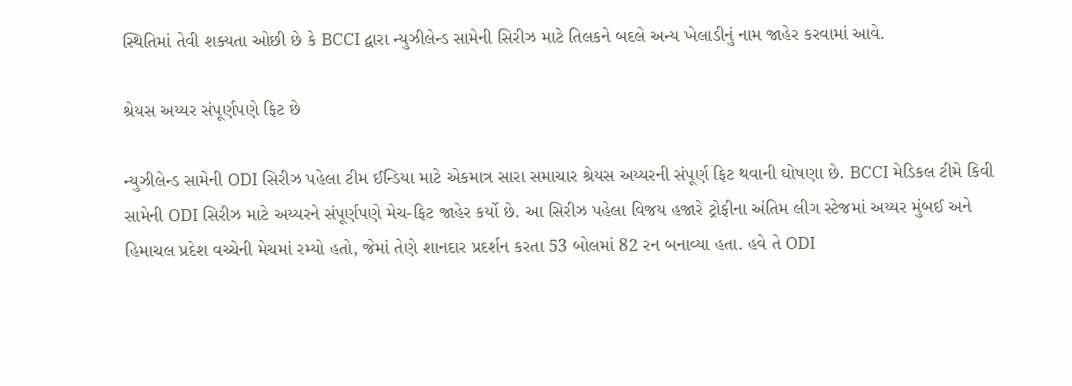સ્થિતિમાં તેવી શક્યતા ઓછી છે કે BCCI દ્વારા ન્યુઝીલેન્ડ સામેની સિરીઝ માટે તિલકને બદલે અન્ય ખેલાડીનું નામ જાહેર કરવામાં આવે.

શ્રેયસ અય્યર સંપૂર્ણપણે ફિટ છે

ન્યુઝીલેન્ડ સામેની ODI સિરીઝ પહેલા ટીમ ઈન્ડિયા માટે એકમાત્ર સારા સમાચાર શ્રેયસ અય્યરની સંપૂર્ણ ફિટ થવાની ઘોષણા છે. BCCI મેડિકલ ટીમે કિવી સામેની ODI સિરીઝ માટે અય્યરને સંપૂર્ણપણે મેચ-ફિટ જાહેર કર્યો છે. આ સિરીઝ પહેલા વિજય હજારે ટ્રોફીના અંતિમ લીગ સ્ટેજમાં અય્યર મુંબઈ અને હિમાચલ પ્રદેશ વચ્ચેની મેચમાં રમ્યો હતો, જેમાં તેણે શાનદાર પ્રદર્શન કરતા 53 બોલમાં 82 રન બનાવ્યા હતા. હવે તે ODI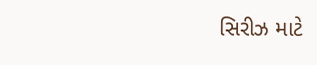સિરીઝ માટે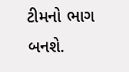ટીમનો ભાગ બનશે.